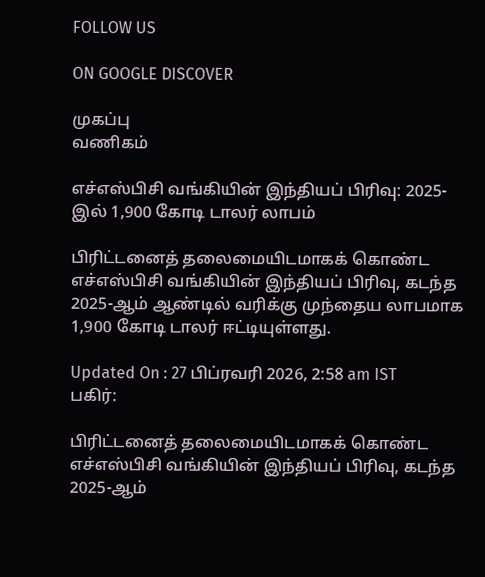FOLLOW US

ON GOOGLE DISCOVER

முகப்பு
வணிகம்

எச்எஸ்பிசி வங்கியின் இந்தியப் பிரிவு: 2025-இல் 1,900 கோடி டாலர் லாபம்

பிரிட்டனைத் தலைமையிடமாகக் கொண்ட எச்எஸ்பிசி வங்கியின் இந்தியப் பிரிவு, கடந்த 2025-ஆம் ஆண்டில் வரிக்கு முந்தைய லாபமாக 1,900 கோடி டாலர் ஈட்டியுள்ளது.

Updated On : 27 பிப்ரவரி 2026, 2:58 am IST
பகிர்:

பிரிட்டனைத் தலைமையிடமாகக் கொண்ட எச்எஸ்பிசி வங்கியின் இந்தியப் பிரிவு, கடந்த 2025-ஆம்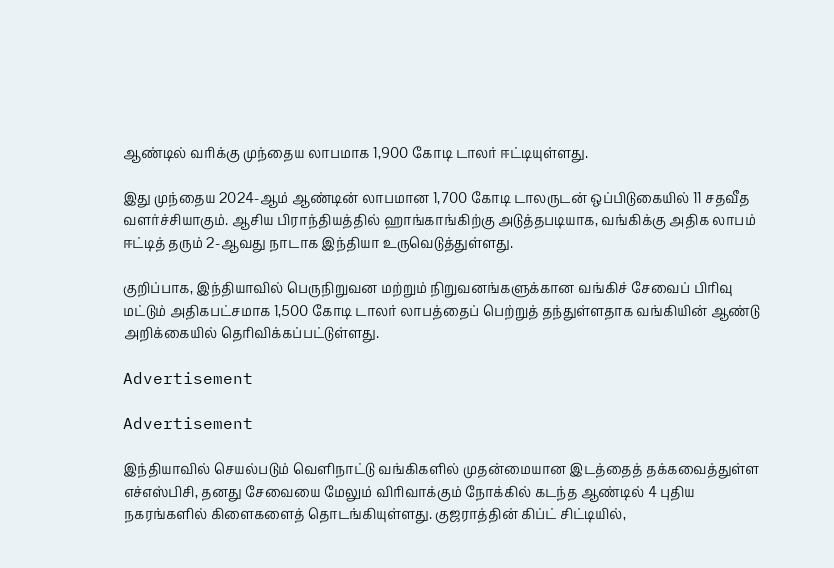ஆண்டில் வரிக்கு முந்தைய லாபமாக 1,900 கோடி டாலர் ஈட்டியுள்ளது.

இது முந்தைய 2024-ஆம் ஆண்டின் லாபமான 1,700 கோடி டாலருடன் ஒப்பிடுகையில் 11 சதவீத வளர்ச்சியாகும். ஆசிய பிராந்தியத்தில் ஹாங்காங்கிற்கு அடுத்தபடியாக, வங்கிக்கு அதிக லாபம் ஈட்டித் தரும் 2-ஆவது நாடாக இந்தியா உருவெடுத்துள்ளது.

குறிப்பாக, இந்தியாவில் பெருநிறுவன மற்றும் நிறுவனங்களுக்கான வங்கிச் சேவைப் பிரிவு மட்டும் அதிகபட்சமாக 1,500 கோடி டாலர் லாபத்தைப் பெற்றுத் தந்துள்ளதாக வங்கியின் ஆண்டு அறிக்கையில் தெரிவிக்கப்பட்டுள்ளது.

Advertisement

Advertisement

இந்தியாவில் செயல்படும் வெளிநாட்டு வங்கிகளில் முதன்மையான இடத்தைத் தக்கவைத்துள்ள எச்எஸ்பிசி, தனது சேவையை மேலும் விரிவாக்கும் நோக்கில் கடந்த ஆண்டில் 4 புதிய நகரங்களில் கிளைகளைத் தொடங்கியுள்ளது. குஜராத்தின் கிப்ட் சிட்டியில்,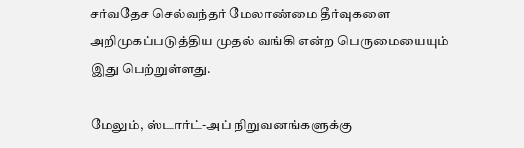சர்வதேச செல்வந்தர் மேலாண்மை தீர்வுகளை அறிமுகப்படுத்திய முதல் வங்கி என்ற பெருமையையும் இது பெற்றுள்ளது.

மேலும், ஸ்டார்ட்-அப் நிறுவனங்களுக்கு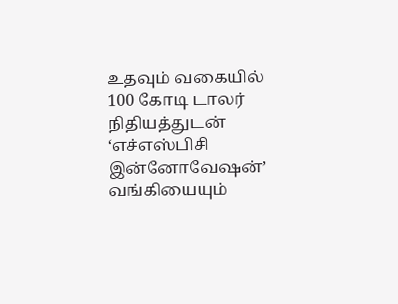உதவும் வகையில் 100 கோடி டாலர் நிதியத்துடன் ‘எச்எஸ்பிசி இன்னோவேஷன்’ வங்கியையும்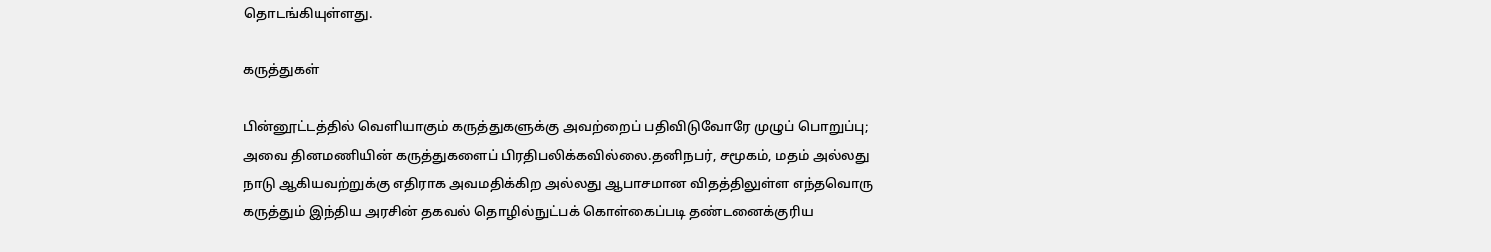தொடங்கியுள்ளது.

கருத்துகள்

பின்னூட்டத்தில் வெளியாகும் கருத்துகளுக்கு அவற்றைப் பதிவிடுவோரே முழுப் பொறுப்பு; அவை தினமணியின் கருத்துகளைப் பிரதிபலிக்கவில்லை.தனிநபர், சமூகம், மதம் அல்லது நாடு ஆகியவற்றுக்கு எதிராக அவமதிக்கிற அல்லது ஆபாசமான விதத்திலுள்ள எந்தவொரு கருத்தும் இந்திய அரசின் தகவல் தொழில்நுட்பக் கொள்கைப்படி தண்டனைக்குரிய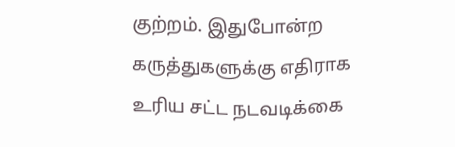குற்றம். இதுபோன்ற கருத்துகளுக்கு எதிராக உரிய சட்ட நடவடிக்கை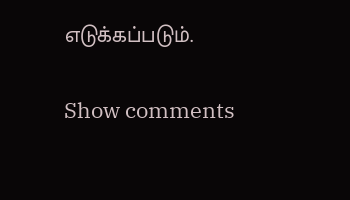எடுக்கப்படும்.

Show comments